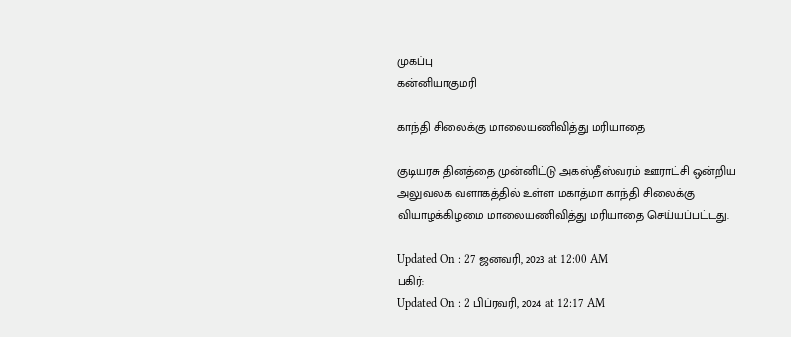முகப்பு
கன்னியாகுமரி

காந்தி சிலைக்கு மாலையணிவித்து மரியாதை

குடியரசு தினத்தை முன்னிட்டு அகஸ்தீஸ்வரம் ஊராட்சி ஒன்றிய அலுவலக வளாகத்தில் உள்ள மகாத்மா காந்தி சிலைக்கு வியாழக்கிழமை மாலையணிவித்து மரியாதை செய்யப்பட்டது.

Updated On : 27 ஜனவரி, 2023 at 12:00 AM
பகிர்:
Updated On : 2 பிப்ரவரி, 2024 at 12:17 AM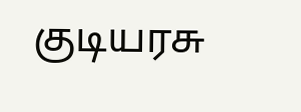குடியரசு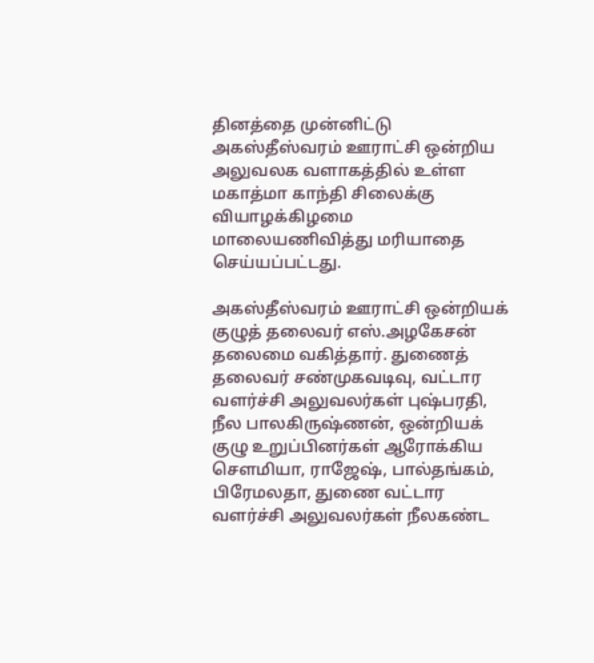தினத்தை முன்னிட்டு அகஸ்தீஸ்வரம் ஊராட்சி ஒன்றிய அலுவலக வளாகத்தில் உள்ள மகாத்மா காந்தி சிலைக்கு வியாழக்கிழமை மாலையணிவித்து மரியாதை செய்யப்பட்டது.

அகஸ்தீஸ்வரம் ஊராட்சி ஒன்றியக் குழுத் தலைவர் எஸ்.அழகேசன் தலைமை வகித்தார். துணைத் தலைவர் சண்முகவடிவு, வட்டார வளர்ச்சி அலுவலர்கள் புஷ்பரதி, நீல பாலகிருஷ்ணன், ஒன்றியக் குழு உறுப்பினர்கள் ஆரோக்கிய சௌமியா, ராஜேஷ், பால்தங்கம், பிரேமலதா, துணை வட்டார வளர்ச்சி அலுவலர்கள் நீலகண்ட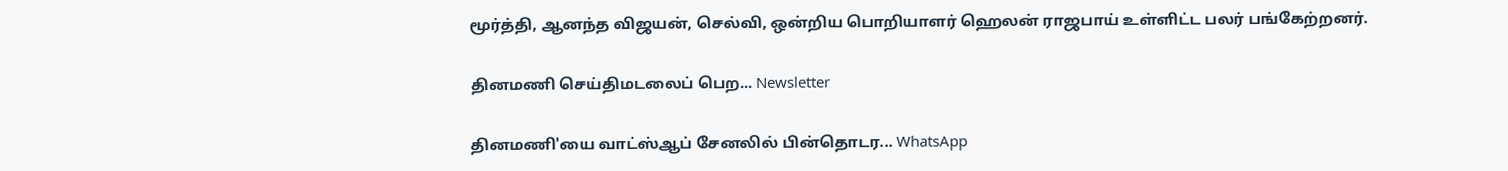மூர்த்தி, ஆனந்த விஜயன், செல்வி, ஒன்றிய பொறியாளர் ஹெலன் ராஜபாய் உள்ளிட்ட பலர் பங்கேற்றனர்.

தினமணி செய்திமடலைப் பெற... Newsletter

தினமணி'யை வாட்ஸ்ஆப் சேனலில் பின்தொடர... WhatsApp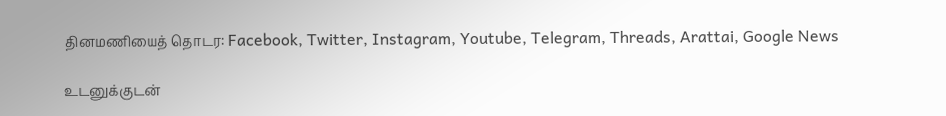தினமணியைத் தொடர: Facebook, Twitter, Instagram, Youtube, Telegram, Threads, Arattai, Google News

உடனுக்குடன்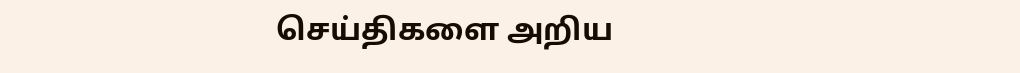செய்திகளை அறிய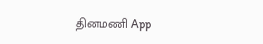தினமணி App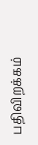பதிவிறக்கம்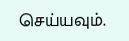செய்யவும்.